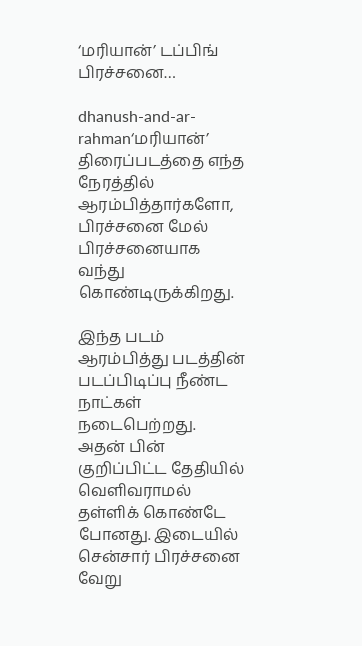‘மரியான்’ டப்பிங் பிரச்சனை…

dhanush-and-ar-rahman‘மரியான்’ திரைப்படத்தை எந்த நேரத்தில் ஆரம்பித்தார்களோ, பிரச்சனை மேல் பிரச்சனையாக வந்து கொண்டிருக்கிறது.

இந்த படம் ஆரம்பித்து படத்தின் படப்பிடிப்பு நீண்ட நாட்கள் நடைபெற்றது. அதன் பின் குறிப்பிட்ட தேதியில் வெளிவராமல் தள்ளிக் கொண்டே போனது. இடையில் சென்சார் பிரச்சனை வேறு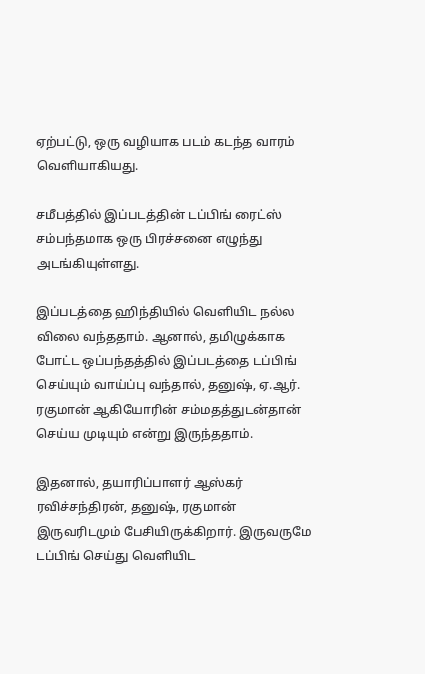ஏற்பட்டு, ஒரு வழியாக படம் கடந்த வாரம் வெளியாகியது.

சமீபத்தில் இப்படத்தின் டப்பிங் ரைட்ஸ் சம்பந்தமாக ஒரு பிரச்சனை எழுந்து அடங்கியுள்ளது.

இப்படத்தை ஹிந்தியில் வெளியிட நல்ல விலை வந்ததாம். ஆனால், தமிழுக்காக போட்ட ஒப்பந்தத்தில் இப்படத்தை டப்பிங் செய்யும் வாய்ப்பு வந்தால், தனுஷ், ஏ.ஆர். ரகுமான் ஆகியோரின் சம்மதத்துடன்தான் செய்ய முடியும் என்று இருந்ததாம்.

இதனால், தயாரிப்பாளர் ஆஸ்கர் ரவிச்சந்திரன், தனுஷ், ரகுமான் இருவரிடமும் பேசியிருக்கிறார். இருவருமே டப்பிங் செய்து வெளியிட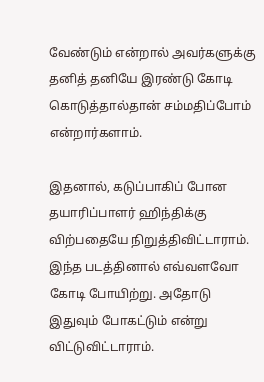வேண்டும் என்றால் அவர்களுக்கு தனித் தனியே இரண்டு கோடி கொடுத்தால்தான் சம்மதிப்போம் என்றார்களாம்.

இதனால், கடுப்பாகிப் போன தயாரிப்பாளர் ஹிந்திக்கு விற்பதையே நிறுத்திவிட்டாராம். இந்த படத்தினால் எவ்வளவோ கோடி போயிற்று. அதோடு இதுவும் போகட்டும் என்று விட்டுவிட்டாராம்.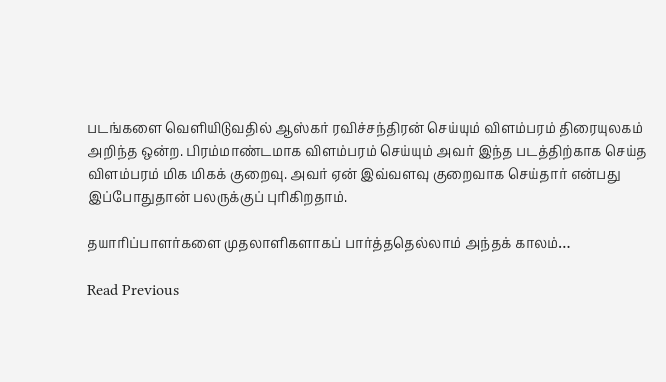படங்களை வெளியிடுவதில் ஆஸ்கர் ரவிச்சந்திரன் செய்யும் விளம்பரம் திரையுலகம் அறிந்த ஒன்ற. பிரம்மாண்டமாக விளம்பரம் செய்யும் அவர் இந்த படத்திற்காக செய்த விளம்பரம் மிக மிகக் குறைவு. அவர் ஏன் இவ்வளவு குறைவாக செய்தார் என்பது இப்போதுதான் பலருக்குப் புரிகிறதாம்.

தயாரிப்பாளர்களை முதலாளிகளாகப் பார்த்ததெல்லாம் அந்தக் காலம்…

Read Previous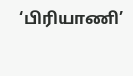‘பிரியாணி’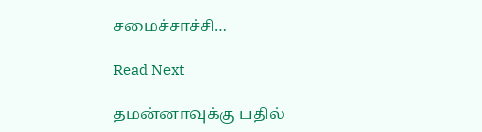சமைச்சாச்சி…

Read Next

தமன்னாவுக்கு பதில்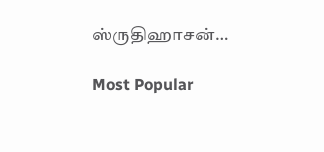ஸ்ருதிஹாசன்…

Most Popular